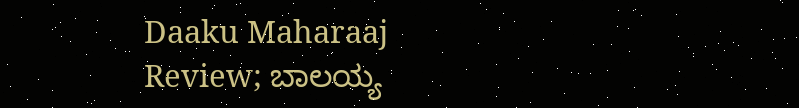Daaku Maharaaj Review; ಬಾಲಯ್ಯ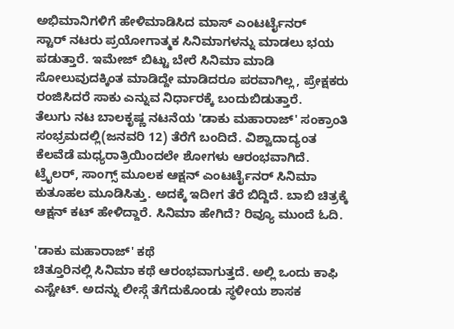ಅಭಿಮಾನಿಗಳಿಗೆ ಹೇಳಿಮಾಡಿಸಿದ ಮಾಸ್ ಎಂಟರ್ಟೈನರ್
ಸ್ಟಾರ್ ನಟರು ಪ್ರಯೋಗಾತ್ಮಕ ಸಿನಿಮಾಗಳನ್ನು ಮಾಡಲು ಭಯ ಪಡುತ್ತಾರೆ. ಇಮೇಜ್ ಬಿಟ್ಟು ಬೇರೆ ಸಿನಿಮಾ ಮಾಡಿ ಸೋಲುವುದಕ್ಕಿಂತ ಮಾಡಿದ್ದೇ ಮಾಡಿದರೂ ಪರವಾಗಿಲ್ಲ, ಪ್ರೇಕ್ಷಕರು ರಂಜಿಸಿದರೆ ಸಾಕು ಎನ್ನುವ ನಿರ್ಧಾರಕ್ಕೆ ಬಂದುಬಿಡುತ್ತಾರೆ.
ತೆಲುಗು ನಟ ಬಾಲಕೃಷ್ಣ ನಟನೆಯ 'ಡಾಕು ಮಹಾರಾಜ್' ಸಂಕ್ರಾಂತಿ ಸಂಭ್ರಮದಲ್ಲಿ(ಜನವರಿ 12) ತೆರೆಗೆ ಬಂದಿದೆ. ವಿಶ್ವಾದಾದ್ಯಂತ ಕೆಲವೆಡೆ ಮಧ್ಯರಾತ್ರಿಯಿಂದಲೇ ಶೋಗಳು ಆರಂಭವಾಗಿದೆ. ಟ್ರೈಲರ್, ಸಾಂಗ್ಸ್ ಮೂಲಕ ಆಕ್ಷನ್ ಎಂಟರ್ಟೈನರ್ ಸಿನಿಮಾ ಕುತೂಹಲ ಮೂಡಿಸಿತ್ತು. ಅದಕ್ಕೆ ಇದೀಗ ತೆರೆ ಬಿದ್ದಿದೆ. ಬಾಬಿ ಚಿತ್ರಕ್ಕೆ ಆಕ್ಷನ್ ಕಟ್ ಹೇಳಿದ್ದಾರೆ. ಸಿನಿಮಾ ಹೇಗಿದೆ? ರಿವ್ಯೂ ಮುಂದೆ ಓದಿ.

'ಡಾಕು ಮಹಾರಾಜ್' ಕಥೆ
ಚಿತ್ತೂರಿನಲ್ಲಿ ಸಿನಿಮಾ ಕಥೆ ಆರಂಭವಾಗುತ್ತದೆ. ಅಲ್ಲಿ ಒಂದು ಕಾಫಿ ಎಸ್ಟೇಟ್. ಅದನ್ನು ಲೀಸ್ಗೆ ತೆಗೆದುಕೊಂಡು ಸ್ಥಳೀಯ ಶಾಸಕ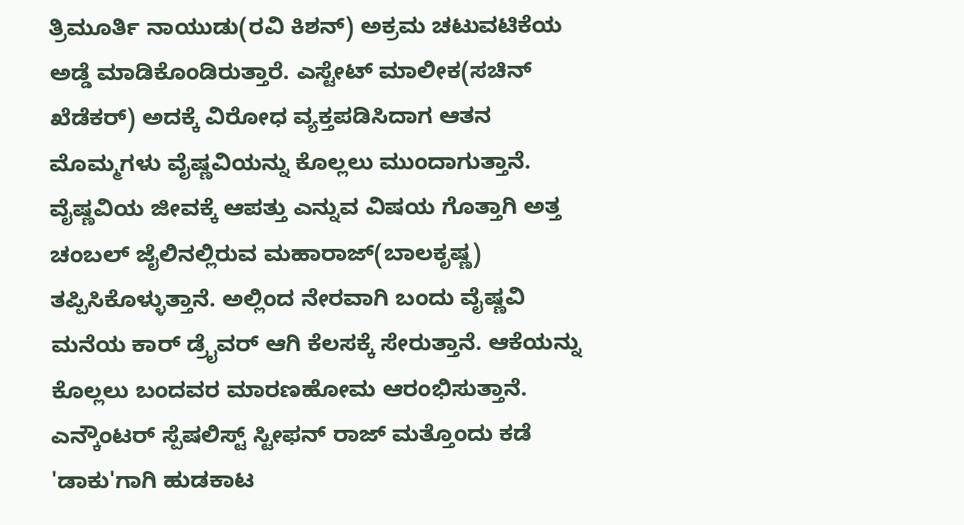ತ್ರಿಮೂರ್ತಿ ನಾಯುಡು(ರವಿ ಕಿಶನ್) ಅಕ್ರಮ ಚಟುವಟಿಕೆಯ ಅಡ್ಡೆ ಮಾಡಿಕೊಂಡಿರುತ್ತಾರೆ. ಎಸ್ಟೇಟ್ ಮಾಲೀಕ(ಸಚಿನ್ ಖೆಡೆಕರ್) ಅದಕ್ಕೆ ವಿರೋಧ ವ್ಯಕ್ತಪಡಿಸಿದಾಗ ಆತನ ಮೊಮ್ಮಗಳು ವೈಷ್ಣವಿಯನ್ನು ಕೊಲ್ಲಲು ಮುಂದಾಗುತ್ತಾನೆ.
ವೈಷ್ಣವಿಯ ಜೀವಕ್ಕೆ ಆಪತ್ತು ಎನ್ನುವ ವಿಷಯ ಗೊತ್ತಾಗಿ ಅತ್ತ ಚಂಬಲ್ ಜೈಲಿನಲ್ಲಿರುವ ಮಹಾರಾಜ್(ಬಾಲಕೃಷ್ಣ) ತಪ್ಪಿಸಿಕೊಳ್ಳುತ್ತಾನೆ. ಅಲ್ಲಿಂದ ನೇರವಾಗಿ ಬಂದು ವೈಷ್ಣವಿ ಮನೆಯ ಕಾರ್ ಡ್ರೈವರ್ ಆಗಿ ಕೆಲಸಕ್ಕೆ ಸೇರುತ್ತಾನೆ. ಆಕೆಯನ್ನು ಕೊಲ್ಲಲು ಬಂದವರ ಮಾರಣಹೋಮ ಆರಂಭಿಸುತ್ತಾನೆ. ಎನ್ಕೌಂಟರ್ ಸ್ಪೆಷಲಿಸ್ಟ್ ಸ್ಟೀಫನ್ ರಾಜ್ ಮತ್ತೊಂದು ಕಡೆ 'ಡಾಕು'ಗಾಗಿ ಹುಡಕಾಟ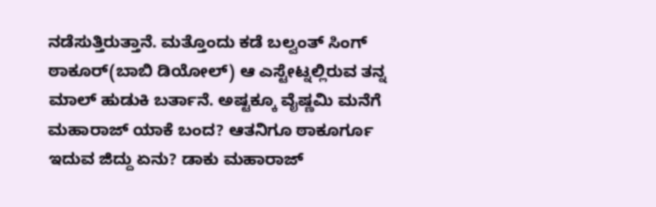ನಡೆಸುತ್ತಿರುತ್ತಾನೆ. ಮತ್ತೊಂದು ಕಡೆ ಬಲ್ವಂತ್ ಸಿಂಗ್ ಠಾಕೂರ್(ಬಾಬಿ ಡಿಯೋಲ್) ಆ ಎಸ್ಟೇಟ್ನಲ್ಲಿರುವ ತನ್ನ ಮಾಲ್ ಹುಡುಕಿ ಬರ್ತಾನೆ. ಅಷ್ಟಕ್ಕೂ ವೈಷ್ಣಮಿ ಮನೆಗೆ ಮಹಾರಾಜ್ ಯಾಕೆ ಬಂದ? ಆತನಿಗೂ ಠಾಕೂರ್ಗೂ ಇದುವ ಜಿದ್ದು ಏನು? ಡಾಕು ಮಹಾರಾಜ್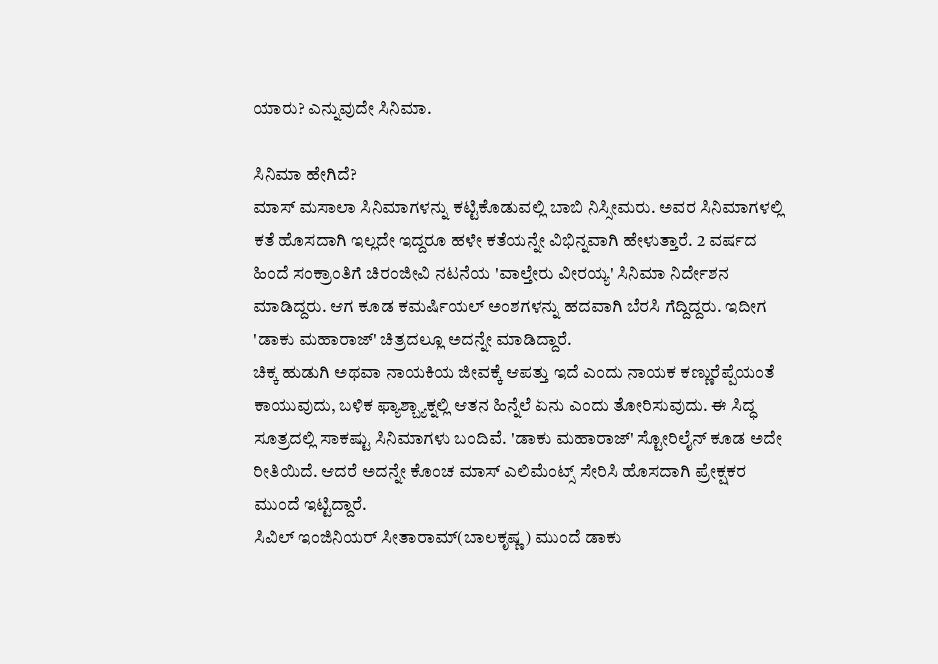ಯಾರು? ಎನ್ನುವುದೇ ಸಿನಿಮಾ.

ಸಿನಿಮಾ ಹೇಗಿದೆ?
ಮಾಸ್ ಮಸಾಲಾ ಸಿನಿಮಾಗಳನ್ನು ಕಟ್ಟಿಕೊಡುವಲ್ಲಿ ಬಾಬಿ ನಿಸ್ಸೀಮರು. ಅವರ ಸಿನಿಮಾಗಳಲ್ಲಿ ಕತೆ ಹೊಸದಾಗಿ ಇಲ್ಲದೇ ಇದ್ದರೂ ಹಳೇ ಕತೆಯನ್ನೇ ವಿಭಿನ್ನವಾಗಿ ಹೇಳುತ್ತಾರೆ. 2 ವರ್ಷದ ಹಿಂದೆ ಸಂಕ್ರಾಂತಿಗೆ ಚಿರಂಜೀವಿ ನಟನೆಯ 'ವಾಲ್ತೇರು ವೀರಯ್ಯ' ಸಿನಿಮಾ ನಿರ್ದೇಶನ ಮಾಡಿದ್ದರು. ಆಗ ಕೂಡ ಕಮರ್ಷಿಯಲ್ ಅಂಶಗಳನ್ನು ಹದವಾಗಿ ಬೆರಸಿ ಗೆದ್ದಿದ್ದರು. ಇದೀಗ 'ಡಾಕು ಮಹಾರಾಜ್' ಚಿತ್ರದಲ್ಲೂ ಅದನ್ನೇ ಮಾಡಿದ್ದಾರೆ.
ಚಿಕ್ಕ ಹುಡುಗಿ ಅಥವಾ ನಾಯಕಿಯ ಜೀವಕ್ಕೆ ಆಪತ್ತು ಇದೆ ಎಂದು ನಾಯಕ ಕಣ್ಣುರೆಪ್ಪೆಯಂತೆ ಕಾಯುವುದು, ಬಳಿಕ ಫ್ಯಾಶ್ಬ್ಯಾಕ್ನಲ್ಲಿ ಆತನ ಹಿನ್ನೆಲೆ ಏನು ಎಂದು ತೋರಿಸುವುದು. ಈ ಸಿದ್ಧ ಸೂತ್ರದಲ್ಲಿ ಸಾಕಷ್ಟು ಸಿನಿಮಾಗಳು ಬಂದಿವೆ. 'ಡಾಕು ಮಹಾರಾಜ್' ಸ್ಟೋರಿಲೈನ್ ಕೂಡ ಅದೇ ರೀತಿಯಿದೆ. ಆದರೆ ಅದನ್ನೇ ಕೊಂಚ ಮಾಸ್ ಎಲಿಮೆಂಟ್ಸ್ ಸೇರಿಸಿ ಹೊಸದಾಗಿ ಪ್ರೇಕ್ಷಕರ ಮುಂದೆ ಇಟ್ಟಿದ್ದಾರೆ.
ಸಿವಿಲ್ ಇಂಜಿನಿಯರ್ ಸೀತಾರಾಮ್(ಬಾಲಕೃಷ್ಣ) ಮುಂದೆ ಡಾಕು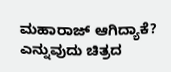ಮಹಾರಾಜ್ ಆಗಿದ್ಯಾಕೆ? ಎನ್ನುವುದು ಚಿತ್ರದ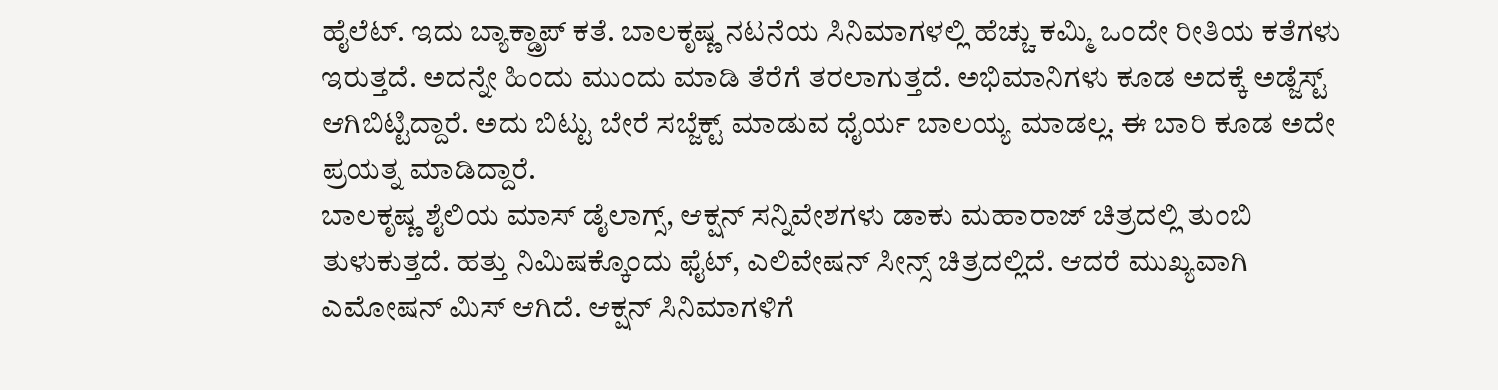ಹೈಲೆಟ್. ಇದು ಬ್ಯಾಕ್ಡ್ರಾಪ್ ಕತೆ. ಬಾಲಕೃಷ್ಣ ನಟನೆಯ ಸಿನಿಮಾಗಳಲ್ಲಿ ಹೆಚ್ಚು ಕಮ್ಮಿ ಒಂದೇ ರೀತಿಯ ಕತೆಗಳು ಇರುತ್ತದೆ. ಅದನ್ನೇ ಹಿಂದು ಮುಂದು ಮಾಡಿ ತೆರೆಗೆ ತರಲಾಗುತ್ತದೆ. ಅಭಿಮಾನಿಗಳು ಕೂಡ ಅದಕ್ಕೆ ಅಡ್ಜೆಸ್ಟ್ ಆಗಿಬಿಟ್ಟಿದ್ದಾರೆ. ಅದು ಬಿಟ್ಟು ಬೇರೆ ಸಬ್ಜೆಕ್ಟ್ ಮಾಡುವ ಧೈರ್ಯ ಬಾಲಯ್ಯ ಮಾಡಲ್ಲ. ಈ ಬಾರಿ ಕೂಡ ಅದೇ ಪ್ರಯತ್ನ ಮಾಡಿದ್ದಾರೆ.
ಬಾಲಕೃಷ್ಣ ಶೈಲಿಯ ಮಾಸ್ ಡೈಲಾಗ್ಸ್, ಆಕ್ಷನ್ ಸನ್ನಿವೇಶಗಳು ಡಾಕು ಮಹಾರಾಜ್ ಚಿತ್ರದಲ್ಲಿ ತುಂಬಿ ತುಳುಕುತ್ತದೆ. ಹತ್ತು ನಿಮಿಷಕ್ಕೊಂದು ಫೈಟ್, ಎಲಿವೇಷನ್ ಸೀನ್ಸ್ ಚಿತ್ರದಲ್ಲಿದೆ. ಆದರೆ ಮುಖ್ಯವಾಗಿ ಎಮೋಷನ್ ಮಿಸ್ ಆಗಿದೆ. ಆಕ್ಷನ್ ಸಿನಿಮಾಗಳಿಗೆ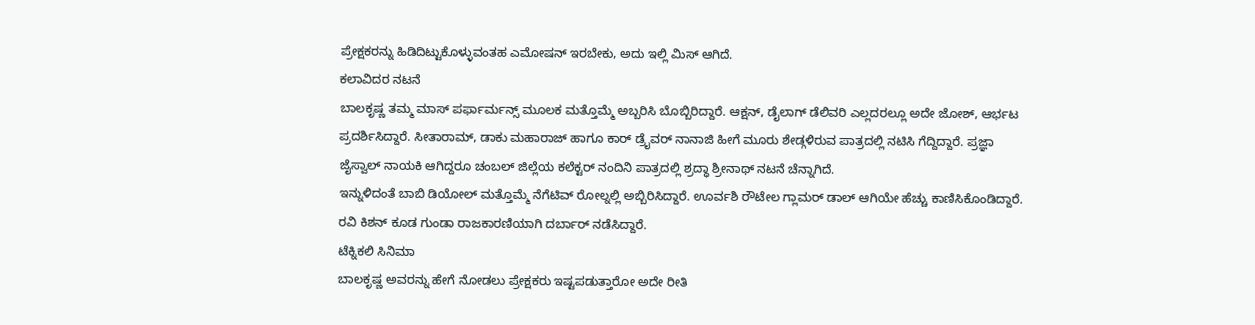ಪ್ರೇಕ್ಷಕರನ್ನು ಹಿಡಿದಿಟ್ಟುಕೊಳ್ಳುವಂತಹ ಎಮೋಷನ್ ಇರಬೇಕು, ಅದು ಇಲ್ಲಿ ಮಿಸ್ ಆಗಿದೆ.
ಕಲಾವಿದರ ನಟನೆ
ಬಾಲಕೃಷ್ಣ ತಮ್ಮ ಮಾಸ್ ಪರ್ಫಾರ್ಮನ್ಸ್ ಮೂಲಕ ಮತ್ತೊಮ್ಮೆ ಅಬ್ಬರಿಸಿ ಬೊಬ್ಬಿರಿದ್ದಾರೆ. ಆಕ್ಷನ್, ಡೈಲಾಗ್ ಡೆಲಿವರಿ ಎಲ್ಲದರಲ್ಲೂ ಅದೇ ಜೋಶ್, ಆರ್ಭಟ ಪ್ರದರ್ಶಿಸಿದ್ದಾರೆ. ಸೀತಾರಾಮ್, ಡಾಕು ಮಹಾರಾಜ್ ಹಾಗೂ ಕಾರ್ ಡ್ರೈವರ್ ನಾನಾಜಿ ಹೀಗೆ ಮೂರು ಶೇಡ್ಗಳಿರುವ ಪಾತ್ರದಲ್ಲಿ ನಟಿಸಿ ಗೆದ್ದಿದ್ದಾರೆ. ಪ್ರಜ್ಞಾ ಜೈಸ್ವಾಲ್ ನಾಯಕಿ ಆಗಿದ್ದರೂ ಚಂಬಲ್ ಜಿಲ್ಲೆಯ ಕಲೆಕ್ಟರ್ ನಂದಿನಿ ಪಾತ್ರದಲ್ಲಿ ಶ್ರದ್ಧಾ ಶ್ರೀನಾಥ್ ನಟನೆ ಚೆನ್ನಾಗಿದೆ.
ಇನ್ನುಳಿದಂತೆ ಬಾಬಿ ಡಿಯೋಲ್ ಮತ್ತೊಮ್ಮೆ ನೆಗೆಟಿವ್ ರೋಲ್ನಲ್ಲಿ ಅಬ್ಬಿರಿಸಿದ್ದಾರೆ. ಊರ್ವಶಿ ರೌಟೇಲ ಗ್ಲಾಮರ್ ಡಾಲ್ ಆಗಿಯೇ ಹೆಚ್ಚು ಕಾಣಿಸಿಕೊಂಡಿದ್ದಾರೆ. ರವಿ ಕಿಶನ್ ಕೂಡ ಗುಂಡಾ ರಾಜಕಾರಣಿಯಾಗಿ ದರ್ಬಾರ್ ನಡೆಸಿದ್ದಾರೆ.
ಟೆಕ್ನಿಕಲಿ ಸಿನಿಮಾ
ಬಾಲಕೃಷ್ಣ ಅವರನ್ನು ಹೇಗೆ ನೋಡಲು ಪ್ರೇಕ್ಷಕರು ಇಷ್ಟಪಡುತ್ತಾರೋ ಅದೇ ರೀತಿ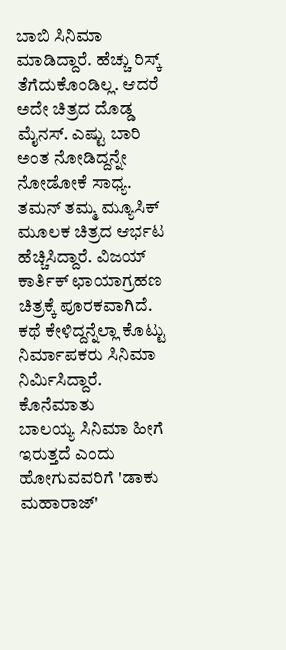ಬಾಬಿ ಸಿನಿಮಾ ಮಾಡಿದ್ದಾರೆ. ಹೆಚ್ಚು ರಿಸ್ಕ್ ತೆಗೆದುಕೊಂಡಿಲ್ಲ. ಆದರೆ ಅದೇ ಚಿತ್ರದ ದೊಡ್ಡ ಮೈನಸ್. ಎಷ್ಟು ಬಾರಿ ಅಂತ ನೋಡಿದ್ದನ್ನೇ ನೋಡೋಕೆ ಸಾಧ್ಯ. ತಮನ್ ತಮ್ಮ ಮ್ಯೂಸಿಕ್ ಮೂಲಕ ಚಿತ್ರದ ಆರ್ಭಟ ಹೆಚ್ಚಿಸಿದ್ದಾರೆ. ವಿಜಯ್ ಕಾರ್ತಿಕ್ ಛಾಯಾಗ್ರಹಣ ಚಿತ್ರಕ್ಕೆ ಪೂರಕವಾಗಿದೆ. ಕಥೆ ಕೇಳಿದ್ದನ್ನೆಲ್ಲಾ ಕೊಟ್ಟು ನಿರ್ಮಾಪಕರು ಸಿನಿಮಾ ನಿರ್ಮಿಸಿದ್ದಾರೆ.
ಕೊನೆಮಾತು
ಬಾಲಯ್ಯ ಸಿನಿಮಾ ಹೀಗೆ ಇರುತ್ತದೆ ಎಂದು ಹೋಗುವವರಿಗೆ 'ಡಾಕು ಮಹಾರಾಜ್'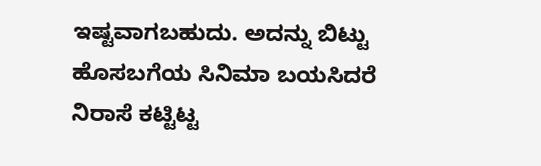ಇಷ್ಟವಾಗಬಹುದು. ಅದನ್ನು ಬಿಟ್ಟು ಹೊಸಬಗೆಯ ಸಿನಿಮಾ ಬಯಸಿದರೆ ನಿರಾಸೆ ಕಟ್ಟಿಟ್ಟ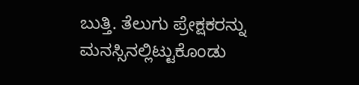ಬುತ್ತಿ. ತೆಲುಗು ಪ್ರೇಕ್ಷಕರನ್ನು ಮನಸ್ಸಿನಲ್ಲಿಟ್ಟುಕೊಂಡು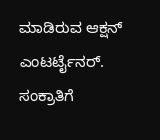ಮಾಡಿರುವ ಆಕ್ಷನ್ ಎಂಟರ್ಟೈನರ್. ಸಂಕ್ರಾತಿಗೆ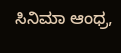ಸಿನಿಮಾ ಆಂಧ್ರ,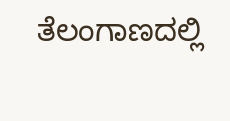ತೆಲಂಗಾಣದಲ್ಲಿ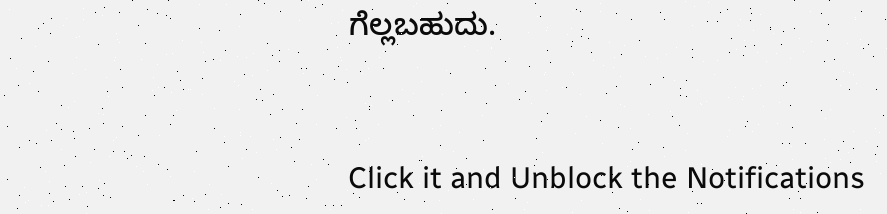ಗೆಲ್ಲಬಹುದು.


Click it and Unblock the Notifications